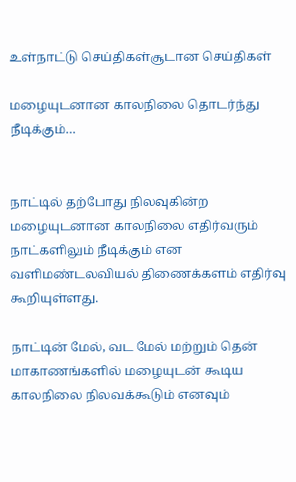உள்நாட்டு செய்திகள்சூடான செய்திகள்

மழையுடனான காலநிலை தொடர்ந்து நீடிக்கும்…


நாட்டில் தற்போது நிலவுகின்ற மழையுடனான காலநிலை எதிர்வரும் நாட்களிலும் நீடிக்கும் என வளிமண்டலவியல் திணைக்களம் எதிர்வு கூறியுள்ளது.

நாட்டின் மேல், வட மேல் மற்றும் தென் மாகாணங்களில் மழையுடன் கூடிய காலநிலை நிலவக்கூடும் எனவும்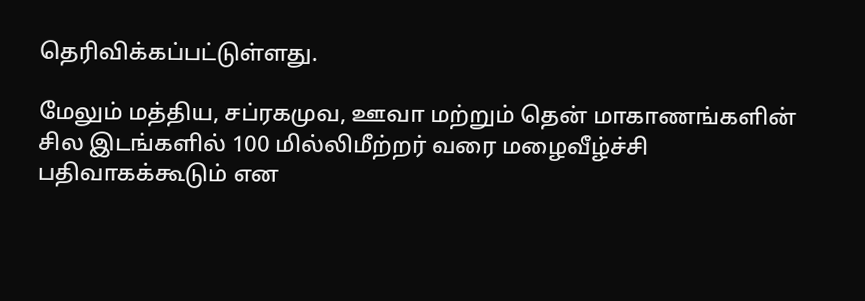தெரிவிக்கப்பட்டுள்ளது.

மேலும் மத்திய, சப்ரகமுவ, ஊவா மற்றும் தென் மாகாணங்களின் சில இடங்களில் 100 மில்லிமீற்றர் வரை மழைவீழ்ச்சி பதிவாகக்கூடும் என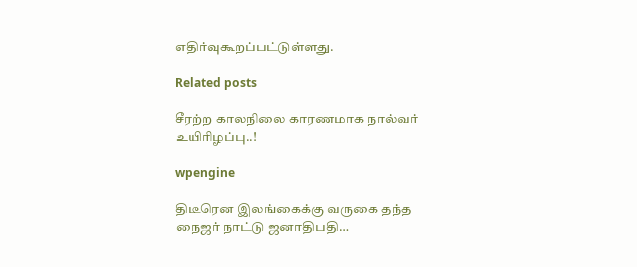எதிர்வுகூறப்பட்டுள்ளது.

Related posts

சீரற்ற காலநிலை காரணமாக நால்வர் உயிரிழப்பு..!

wpengine

திடீரென இலங்கைக்கு வருகை தந்த நைஜர் நாட்டு ஜனாதிபதி…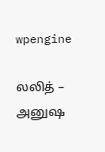wpengine

லலித் – அனுஷ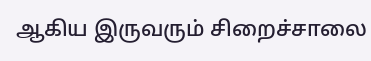ஆகிய இருவரும் சிறைச்சாலை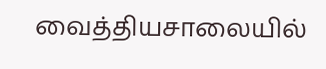வைத்தியசாலையில்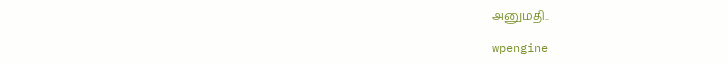அனுமதி..

wpengine